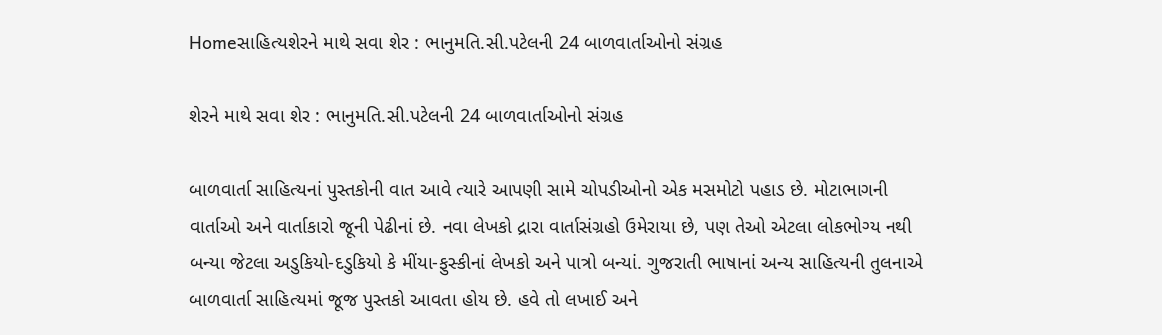Homeસાહિત્યશેરને માથે સવા શેર : ભાનુમતિ.સી.પટેલની 24 બાળવાર્તાઓનો સંગ્રહ

શેરને માથે સવા શેર : ભાનુમતિ.સી.પટેલની 24 બાળવાર્તાઓનો સંગ્રહ

બાળવાર્તા સાહિત્યનાં પુસ્તકોની વાત આવે ત્યારે આપણી સામે ચોપડીઓનો એક મસમોટો પહાડ છે. મોટાભાગની વાર્તાઓ અને વાર્તાકારો જૂની પેઢીનાં છે. નવા લેખકો દ્રારા વાર્તાસંગ્રહો ઉમેરાયા છે, પણ તેઓ એટલા લોકભોગ્ય નથી બન્યા જેટલા અડુકિયો-દડુકિયો કે મીંયા-ફુસ્કીનાં લેખકો અને પાત્રો બન્યાં. ગુજરાતી ભાષાનાં અન્ય સાહિત્યની તુલનાએ બાળવાર્તા સાહિત્યમાં જૂજ પુસ્તકો આવતા હોય છે. હવે તો લખાઈ અને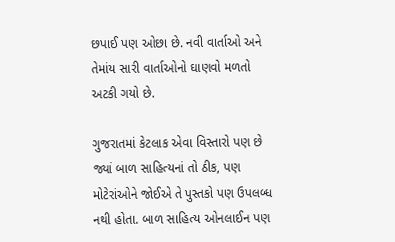છપાઈ પણ ઓછા છે. નવી વાર્તાઓ અને તેમાંય સારી વાર્તાઓનો ઘાણવો મળતો અટકી ગયો છે.

ગુજરાતમાં કેટલાક એવા વિસ્તારો પણ છે જ્યાં બાળ સાહિત્યનાં તો ઠીક, પણ મોટેરાંઓને જોઈએ તે પુસ્તકો પણ ઉપલબ્ધ નથી હોતા. બાળ સાહિત્ય ઓનલાઈન પણ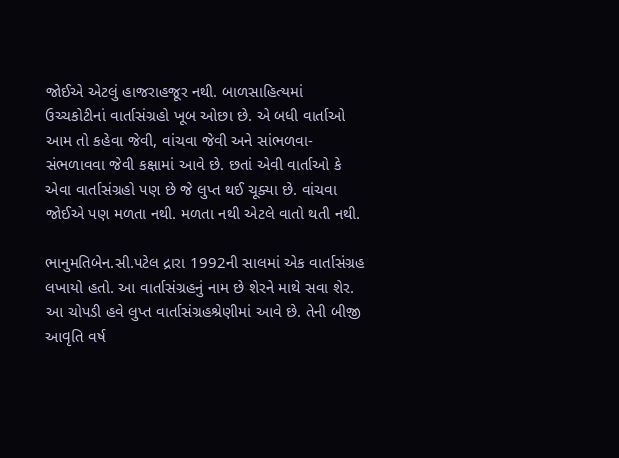જોઈએ એટલું હાજરાહજૂર નથી. બાળસાહિત્યમાં ઉચ્ચકોટીનાં વાર્તાસંગ્રહો ખૂબ ઓછા છે. એ બધી વાર્તાઓ આમ તો કહેવા જેવી, વાંચવા જેવી અને સાંભળવા-સંભળાવવા જેવી કક્ષામાં આવે છે. છતાં એવી વાર્તાઓ કે એવા વાર્તાસંગ્રહો પણ છે જે લુપ્ત થઈ ચૂક્યા છે. વાંચવા જોઈએ પણ મળતા નથી. મળતા નથી એટલે વાતો થતી નથી.

ભાનુમતિબેન.સી.પટેલ દ્રારા 1992ની સાલમાં એક વાર્તાસંગ્રહ લખાયો હતો. આ વાર્તાસંગ્રહનું નામ છે શેરને માથે સવા શેર. આ ચોપડી હવે લુપ્ત વાર્તાસંગ્રહશ્રેણીમાં આવે છે. તેની બીજી આવૃતિ વર્ષ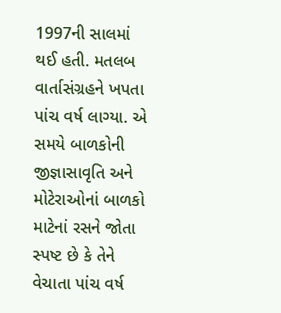1997ની સાલમાં થઈ હતી. મતલબ વાર્તાસંગ્રહને ખપતા પાંચ વર્ષ લાગ્યા. એ સમયે બાળકોની જીજ્ઞાસાવૃતિ અને મોટેરાઓનાં બાળકો માટેનાં રસને જોતા સ્પષ્ટ છે કે તેને વેચાતા પાંચ વર્ષ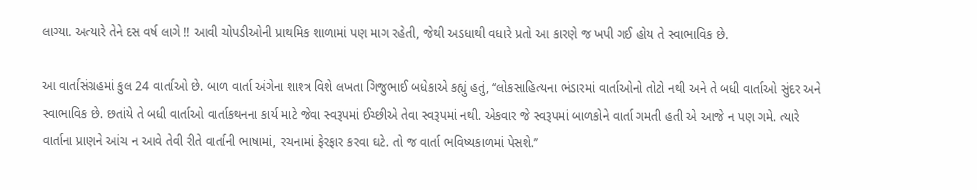લાગ્યા. અત્યારે તેને દસ વર્ષ લાગે !! આવી ચોપડીઓની પ્રાથમિક શાળામાં પણ માગ રહેતી, જેથી અડધાથી વધારે પ્રતો આ કારણે જ ખપી ગઈ હોય તે સ્વાભાવિક છે.

આ વાર્તાસંગ્રહમાં કુલ 24 વાર્તાઓ છે. બાળ વાર્તા અંગેના શાશ્ત્ર વિશે લખતા ગિજુભાઈ બધેકાએ કહ્યું હતું, ‘‘લોકસાહિત્યના ભંડારમાં વાર્તાઓનો તોટો નથી અને તે બધી વાર્તાઓ સુંદર અને સ્વાભાવિક છે. છતાંયે તે બધી વાર્તાઓ વાર્તાકથનના કાર્ય માટે જેવા સ્વરૂપમાં ઈચ્છીએ તેવા સ્વરૂપમાં નથી. એકવાર જે સ્વરૂપમાં બાળકોને વાર્તા ગમતી હતી એ આજે ન પણ ગમે. ત્યારે વાર્તાના પ્રાણને આંચ ન આવે તેવી રીતે વાર્તાની ભાષામાં, રચનામાં ફેરફાર કરવા ઘટે. તો જ વાર્તા ભવિષ્યકાળમાં પેસશે.’’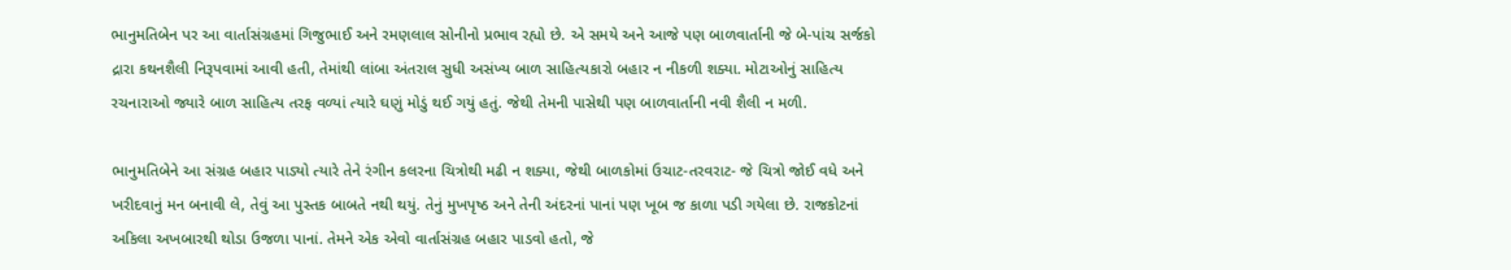ભાનુમતિબેન પર આ વાર્તાસંગ્રહમાં ગિજુભાઈ અને રમણલાલ સોનીનો પ્રભાવ રહ્યો છે. એ સમયે અને આજે પણ બાળવાર્તાની જે બે-પાંચ સર્જકો દ્રારા કથનશૈલી નિરૂપવામાં આવી હતી, તેમાંથી લાંબા અંતરાલ સુધી અસંખ્ય બાળ સાહિત્યકારો બહાર ન નીકળી શક્યા. મોટાઓનું સાહિત્ય રચનારાઓ જ્યારે બાળ સાહિત્ય તરફ વળ્યાં ત્યારે ઘણું મોડું થઈ ગયું હતું. જેથી તેમની પાસેથી પણ બાળવાર્તાની નવી શૈલી ન મળી.

ભાનુમતિબેને આ સંગ્રહ બહાર પાડ્યો ત્યારે તેને રંગીન કલરના ચિત્રોથી મઢી ન શક્યા, જેથી બાળકોમાં ઉચાટ-તરવરાટ- જે ચિત્રો જોઈ વધે અને ખરીદવાનું મન બનાવી લે, તેવું આ પુસ્તક બાબતે નથી થયું. તેનું મુખપૃષ્ઠ અને તેની અંદરનાં પાનાં પણ ખૂબ જ કાળા પડી ગયેલા છે. રાજકોટનાં અકિલા અખબારથી થોડા ઉજળા પાનાં. તેમને એક એવો વાર્તાસંગ્રહ બહાર પાડવો હતો, જે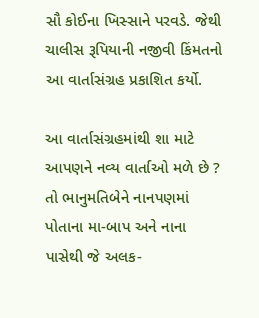સૌ કોઈના ખિસ્સાને પરવડે. જેથી ચાલીસ રૂપિયાની નજીવી કિંમતનો આ વાર્તાસંગ્રહ પ્રકાશિત કર્યો.

આ વાર્તાસંગ્રહમાંથી શા માટે આપણને નવ્ય વાર્તાઓ મળે છે ? તો ભાનુમતિબેને નાનપણમાં પોતાના મા-બાપ અને નાના પાસેથી જે અલક-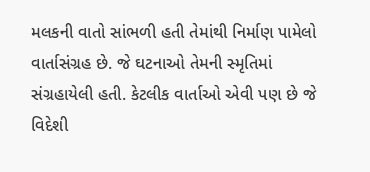મલકની વાતો સાંભળી હતી તેમાંથી નિર્માણ પામેલો વાર્તાસંગ્રહ છે. જે ઘટનાઓ તેમની સ્મૃતિમાં સંગ્રહાયેલી હતી. કેટલીક વાર્તાઓ એવી પણ છે જે વિદેશી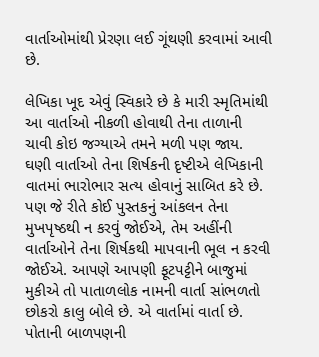વાર્તાઓમાંથી પ્રેરણા લઈ ગૂંથણી કરવામાં આવી છે.

લેખિકા ખૂદ એવું સ્વિકારે છે કે મારી સ્મૃતિમાંથી આ વાર્તાઓ નીકળી હોવાથી તેના તાળાની ચાવી કોઇ જગ્યાએ તમને મળી પણ જાય. ઘણી વાર્તાઓ તેના શિર્ષકની દૃષ્ટીએ લેખિકાની વાતમાં ભારોભાર સત્ય હોવાનું સાબિત કરે છે. પણ જે રીતે કોઈ પુસ્તકનું આંકલન તેના મુખપૃષ્ઠથી ન કરવું જોઈએ, તેમ અહીંની વાર્તાઓને તેના શિર્ષકથી માપવાની ભૂલ ન કરવી જોઈએ. આપણે આપણી ફૂટપટ્ટીને બાજુમાં મુકીએ તો પાતાળલોક નામની વાર્તા સાંભળતો છોકરો કાલુ બોલે છે. એ વાર્તામાં વાર્તા છે. પોતાની બાળપણની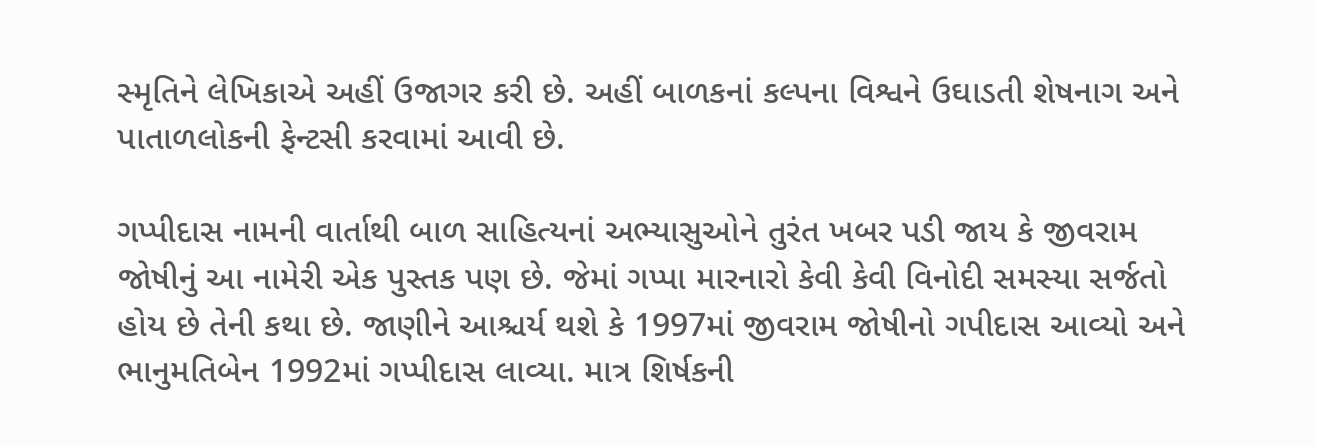સ્મૃતિને લેખિકાએ અહીં ઉજાગર કરી છે. અહીં બાળકનાં કલ્પના વિશ્વને ઉઘાડતી શેષનાગ અને પાતાળલોકની ફેન્ટસી કરવામાં આવી છે.

ગપ્પીદાસ નામની વાર્તાથી બાળ સાહિત્યનાં અભ્યાસુઓને તુરંત ખબર પડી જાય કે જીવરામ જોષીનું આ નામેરી એક પુસ્તક પણ છે. જેમાં ગપ્પા મારનારો કેવી કેવી વિનોદી સમસ્યા સર્જતો હોય છે તેની કથા છે. જાણીને આશ્ચર્ય થશે કે 1997માં જીવરામ જોષીનો ગપીદાસ આવ્યો અને ભાનુમતિબેન 1992માં ગપ્પીદાસ લાવ્યા. માત્ર શિર્ષકની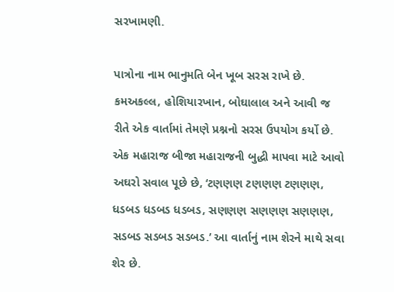સરખામણી.

પાત્રોના નામ ભાનુમતિ બેન ખૂબ સરસ રાખે છે. કમઅકલ્લ, હોશિયારખાન, બોઘાલાલ અને આવી જ રીતે એક વાર્તામાં તેમણે પ્રશ્નનો સરસ ઉપયોગ કર્યો છે. એક મહારાજ બીજા મહારાજની બુદ્ધી માપવા માટે આવો અઘરો સવાલ પૂછે છે, ‘ટણણણ ટણણણ ટણણણ, ધડબડ ધડબડ ધડબડ, સણણણ સણણણ સણણણ, સડબડ સડબડ સડબડ.’ આ વાર્તાનું નામ શેરને માથે સવા શેર છે.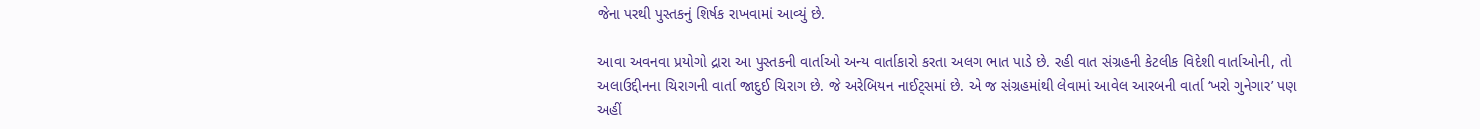જેના પરથી પુસ્તકનું શિર્ષક રાખવામાં આવ્યું છે.

આવા અવનવા પ્રયોગો દ્રારા આ પુસ્તકની વાર્તાઓ અન્ય વાર્તાકારો કરતા અલગ ભાત પાડે છે. રહી વાત સંગ્રહની કેટલીક વિદેશી વાર્તાઓની, તો અલાઉદ્દીનના ચિરાગની વાર્તા જાદુઈ ચિરાગ છે. જે અરેબિયન નાઈટ્સમાં છે. એ જ સંગ્રહમાંથી લેવામાં આવેલ આરબની વાર્તા ‘ખરો ગુનેગાર’ પણ અહીં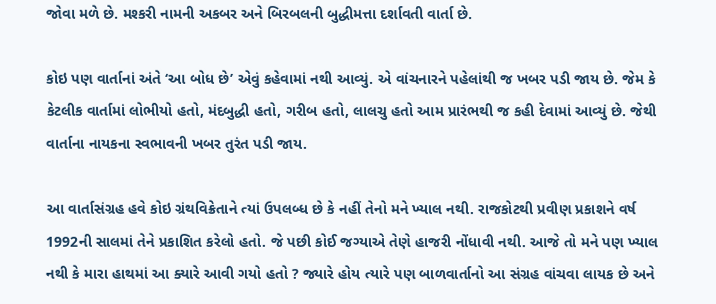જોવા મળે છે. મશ્કરી નામની અકબર અને બિરબલની બુદ્ધીમત્તા દર્શાવતી વાર્તા છે.

કોઇ પણ વાર્તાનાં અંતે ‘આ બોધ છે’ એવું કહેવામાં નથી આવ્યું. એ વાંચનારને પહેલાંથી જ ખબર પડી જાય છે. જેમ કે કેટલીક વાર્તામાં લોભીયો હતો, મંદબુદ્ધી હતો, ગરીબ હતો, લાલચુ હતો આમ પ્રારંભથી જ કહી દેવામાં આવ્યું છે. જેથી વાર્તાના નાયકના સ્વભાવની ખબર તુરંત પડી જાય.

આ વાર્તાસંગ્રહ હવે કોઇ ગ્રંથવિક્રેતાને ત્યાં ઉપલબ્ધ છે કે નહીં તેનો મને ખ્યાલ નથી. રાજકોટથી પ્રવીણ પ્રકાશને વર્ષ 1992ની સાલમાં તેને પ્રકાશિત કરેલો હતો. જે પછી કોઈ જગ્યાએ તેણે હાજરી નોંધાવી નથી. આજે તો મને પણ ખ્યાલ નથી કે મારા હાથમાં આ ક્યારે આવી ગયો હતો ? જ્યારે હોય ત્યારે પણ બાળવાર્તાનો આ સંગ્રહ વાંચવા લાયક છે અને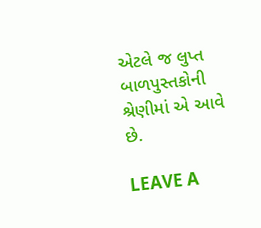એટલે જ લુપ્ત બાળપુસ્તકોની શ્રેણીમાં એ આવે છે.

LEAVE A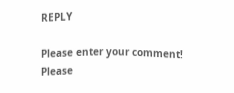REPLY

Please enter your comment!
Please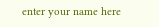enter your name here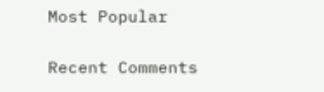Most Popular

Recent Comments